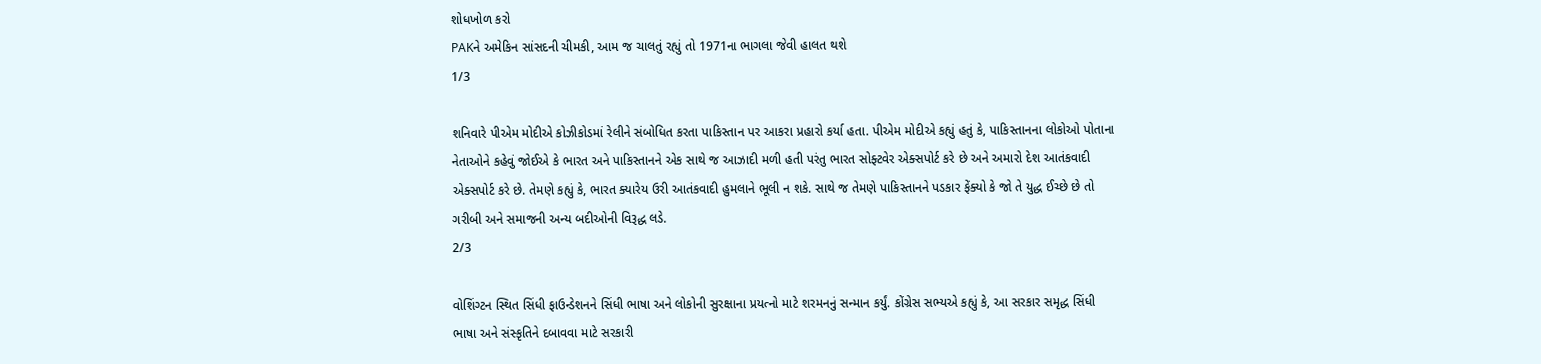શોધખોળ કરો
PAKને અમેકિન સાંસદની ચીમકી, આમ જ ચાલતું રહ્યું તો 1971ના ભાગલા જેવી હાલત થશે
1/3

શનિવારે પીએમ મોદીએ કોઝીકોડમાં રેલીને સંબોધિત કરતા પાકિસ્તાન પર આકરા પ્રહારો કર્યા હતા. પીએમ મોદીએ કહ્યું હતું કે, પાકિસ્તાનના લોકોઓ પોતાના નેતાઓને કહેવું જોઈએ કે ભારત અને પાકિસ્તાનને એક સાથે જ આઝાદી મળી હતી પરંતુ ભારત સોફ્ટવેર એક્સપોર્ટ કરે છે અને અમારો દેશ આતંકવાદી એક્સપોર્ટ કરે છે. તેમણે કહ્યું કે, ભારત ક્યારેય ઉરી આતંકવાદી હુમલાને ભૂલી ન શકે. સાથે જ તેમણે પાકિસ્તાનને પડકાર ફેંક્યો કે જો તે યુદ્ધ ઈચ્છે છે તો ગરીબી અને સમાજની અન્ય બદીઓની વિરૂદ્ધ લડે.
2/3

વોશિંગ્ટન સ્થિત સિંધી ફાઉન્ડેશનને સિંધી ભાષા અને લોકોની સુરક્ષાના પ્રયત્નો માટે શરમનનું સન્માન કર્યું. કોંગ્રેસ સભ્યએ કહ્યું કે, આ સરકાર સમૃદ્ધ સિંધી ભાષા અને સંસ્કૃતિને દબાવવા માટે સરકારી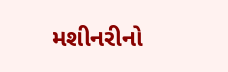મશીનરીનો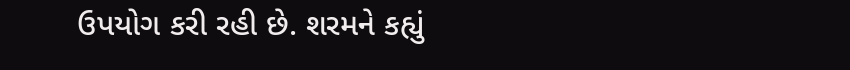ઉપયોગ કરી રહી છે. શરમને કહ્યું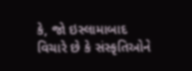કે, જો ઇસ્લામાબાદ વિચારે છે કે સંસ્કૃતિઓને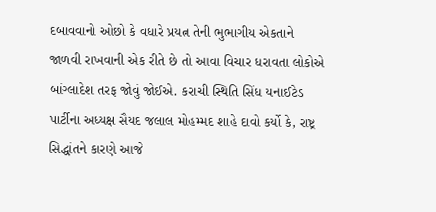દબાવવાનો ઓછો કે વધારે પ્રયત્ન તેની ભુભાગીય એકતાને જાળવી રાખવાની એક રીતે છે તો આવા વિચાર ધરાવતા લોકોએ બાંગ્લાદેશ તરફ જોવું જોઈએ. કરાચી સ્થિતિ સિંધ યનાઈટેડ પાર્ટીના અધ્યક્ષ સૈયદ જલાલ મોહમ્મદ શાહે દાવો કર્યો કે, રાષ્ટ્ર સિદ્ધાંતને કારણે આજે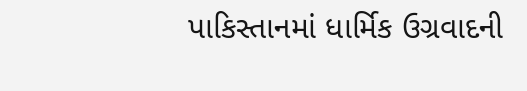પાકિસ્તાનમાં ધાર્મિક ઉગ્રવાદની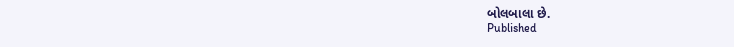બોલબાલા છે.
Published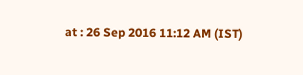at : 26 Sep 2016 11:12 AM (IST)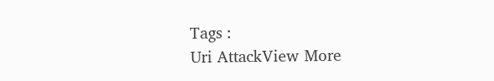Tags :
Uri AttackView More